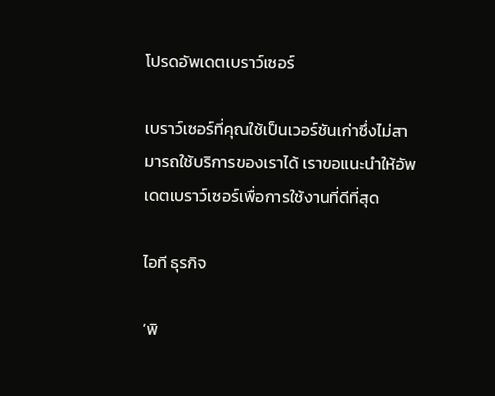โปรดอัพเดตเบราว์เซอร์

เบราว์เซอร์ที่คุณใช้เป็นเวอร์ชันเก่าซึ่งไม่สามารถใช้บริการของเราได้ เราขอแนะนำให้อัพเดตเบราว์เซอร์เพื่อการใช้งานที่ดีที่สุด

ไอที ธุรกิจ

‘พิ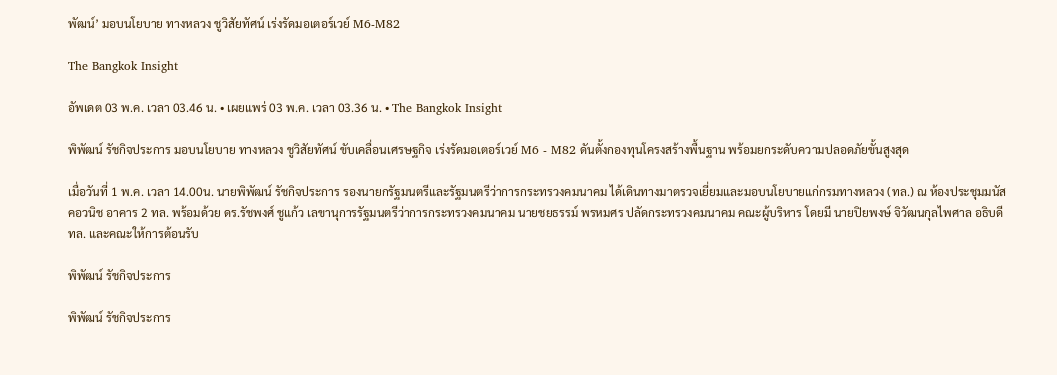พัฒน์’ มอบนโยบาย ทางหลวง ชูวิสัยทัศน์ เร่งรัดมอเตอร์เวย์ M6-M82

The Bangkok Insight

อัพเดต 03 พ.ค. เวลา 03.46 น. • เผยแพร่ 03 พ.ค. เวลา 03.36 น. • The Bangkok Insight

พิพัฒน์ รัชกิจประการ มอบนโยบาย ทางหลวง ชูวิสัยทัศน์ ขับเคลื่อนเศรษฐกิจ เร่งรัดมอเตอร์เวย์ M6 - M82 ดันตั้งกองทุนโครงสร้างพื้นฐาน พร้อมยกระดับความปลอดภัยขั้นสูงสุด

เมื่อวันที่ 1 พ.ค. เวลา 14.00น. นายพิพัฒน์ รัชกิจประการ รองนายกรัฐมนตรีและรัฐมนตรีว่าการกระทรวงคมนาคม ได้เดินทางมาตรวจเยี่ยมและมอบนโยบายแก่กรมทางหลวง (ทล.) ณ ห้องประชุมมนัส คอวนิช อาคาร 2 ทล. พร้อมด้วย ดร.รัชพงศ์ ชูแก้ว เลขานุการรัฐมนตรีว่าการกระทรวงคมนาคม นายชยธรรม์ พรหมศร ปลัดกระทรวงคมนาคม คณะผู้บริหาร โดยมี นายปิยพงษ์ จิวัฒนกุลไพศาล อธิบดี ทล. และคณะให้การต้อนรับ

พิพัฒน์ รัชกิจประการ

พิพัฒน์ รัชกิจประการ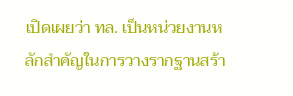เปิดเผยว่า ทล. เป็นหน่วยงานหลักสำคัญในการวางรากฐานสร้า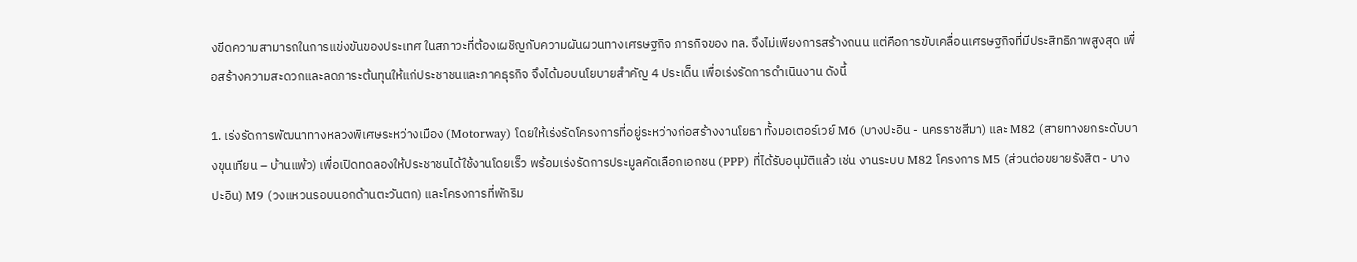งขีดความสามารถในการแข่งขันของประเทศ ในสภาวะที่ต้องเผชิญกับความผันผวนทางเศรษฐกิจ ภารกิจของ ทล. จึงไม่เพียงการสร้างถนน แต่คือการขับเคลื่อนเศรษฐกิจที่มีประสิทธิภาพสูงสุด เพื่อสร้างความสะดวกและลดภาระต้นทุนให้แก่ประชาชนและภาคธุรกิจ จึงได้มอบนโยบายสำคัญ 4 ประเด็น เพื่อเร่งรัดการดำเนินงาน ดังนี้

1. เร่งรัดการพัฒนาทางหลวงพิเศษระหว่างเมือง (Motorway) โดยให้เร่งรัดโครงการที่อยู่ระหว่างก่อสร้างงานโยธา ทั้งมอเตอร์เวย์ M6 (บางปะอิน - นครราชสีมา) และ M82 (สายทางยกระดับบางขุนเทียน – บ้านแพ้ว) เพื่อเปิดทดลองให้ประชาชนได้ใช้งานโดยเร็ว พร้อมเร่งรัดการประมูลคัดเลือกเอกชน (PPP) ที่ได้รับอนุมัติแล้ว เช่น งานระบบ M82 โครงการ M5 (ส่วนต่อขยายรังสิต - บางปะอิน) M9 (วงแหวนรอบนอกด้านตะวันตก) และโครงการที่พักริม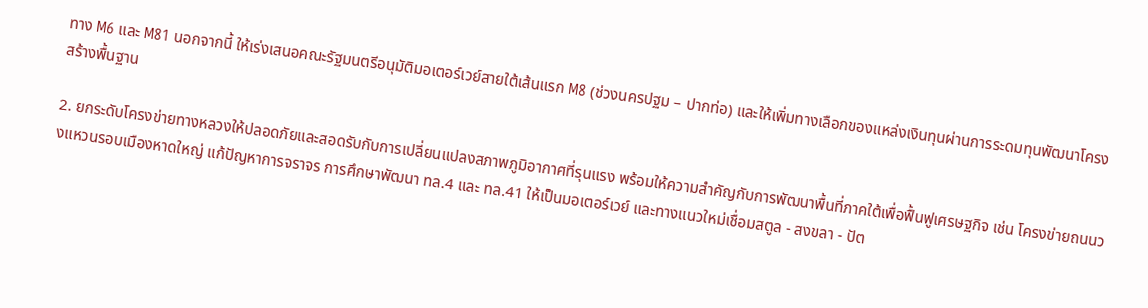ทาง M6 และ M81 นอกจากนี้ ให้เร่งเสนอคณะรัฐมนตรีอนุมัติมอเตอร์เวย์สายใต้เส้นแรก M8 (ช่วงนครปฐม – ปากท่อ) และให้เพิ่มทางเลือกของแหล่งเงินทุนผ่านการระดมทุนพัฒนาโครงสร้างพื้นฐาน

2. ยกระดับโครงข่ายทางหลวงให้ปลอดภัยและสอดรับกับการเปลี่ยนแปลงสภาพภูมิอากาศที่รุนแรง พร้อมให้ความสำคัญกับการพัฒนาพื้นที่ภาคใต้เพื่อฟื้นฟูเศรษฐกิจ เช่น โครงข่ายถนนวงแหวนรอบเมืองหาดใหญ่ แก้ปัญหาการจราจร การศึกษาพัฒนา ทล.4 และ ทล.41 ให้เป็นมอเตอร์เวย์ และทางแนวใหม่เชื่อมสตูล - สงขลา - ปัต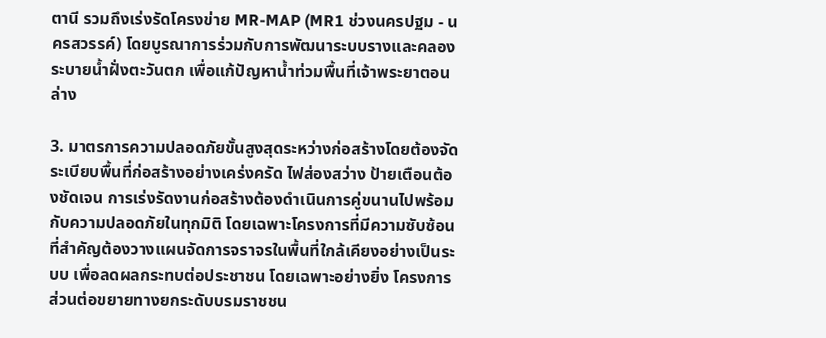ตานี รวมถึงเร่งรัดโครงข่าย MR-MAP (MR1 ช่วงนครปฐม - นครสวรรค์) โดยบูรณาการร่วมกับการพัฒนาระบบรางและคลองระบายน้ำฝั่งตะวันตก เพื่อแก้ปัญหาน้ำท่วมพื้นที่เจ้าพระยาตอนล่าง

3. มาตรการความปลอดภัยขั้นสูงสุดระหว่างก่อสร้างโดยต้องจัดระเบียบพื้นที่ก่อสร้างอย่างเคร่งครัด ไฟส่องสว่าง ป้ายเตือนต้องชัดเจน การเร่งรัดงานก่อสร้างต้องดำเนินการคู่ขนานไปพร้อมกับความปลอดภัยในทุกมิติ โดยเฉพาะโครงการที่มีความซับซ้อน ที่สำคัญต้องวางแผนจัดการจราจรในพื้นที่ใกล้เคียงอย่างเป็นระบบ เพื่อลดผลกระทบต่อประชาชน โดยเฉพาะอย่างยิ่ง โครงการส่วนต่อขยายทางยกระดับบรมราชชน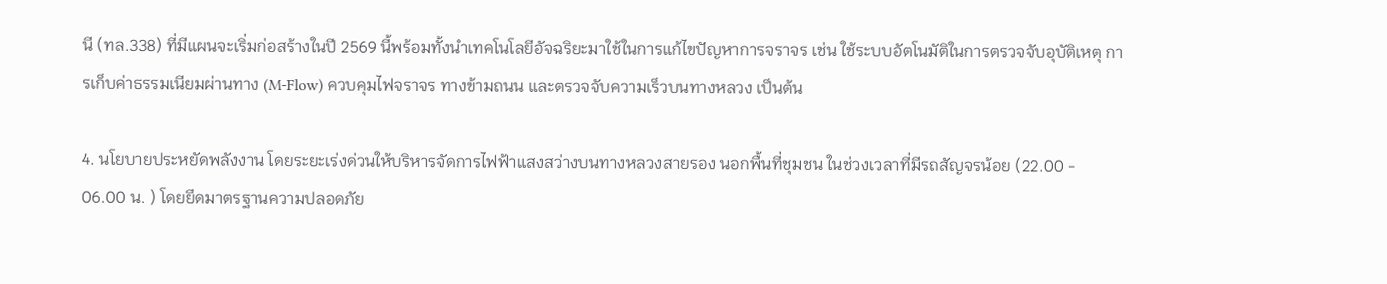นี (ทล.338) ที่มีแผนจะเริ่มก่อสร้างในปี 2569 นี้พร้อมทั้งนำเทคโนโลยีอัจฉริยะมาใช้ในการแก้ไขปัญหาการจราจร เช่น ใช้ระบบอัตโนมัติในการตรวจจับอุบัติเหตุ การเก็บค่าธรรมเนียมผ่านทาง (M-Flow) ควบคุมไฟจราจร ทางข้ามถนน และตรวจจับความเร็วบนทางหลวง เป็นต้น

4. นโยบายประหยัดพลังงาน โดยระยะเร่งด่วนให้บริหารจัดการไฟฟ้าแสงสว่างบนทางหลวงสายรอง นอกพื้นที่ชุมชน ในช่วงเวลาที่มีรถสัญจรน้อย (22.00 - 06.00 น. ) โดยยึดมาตรฐานความปลอดภัย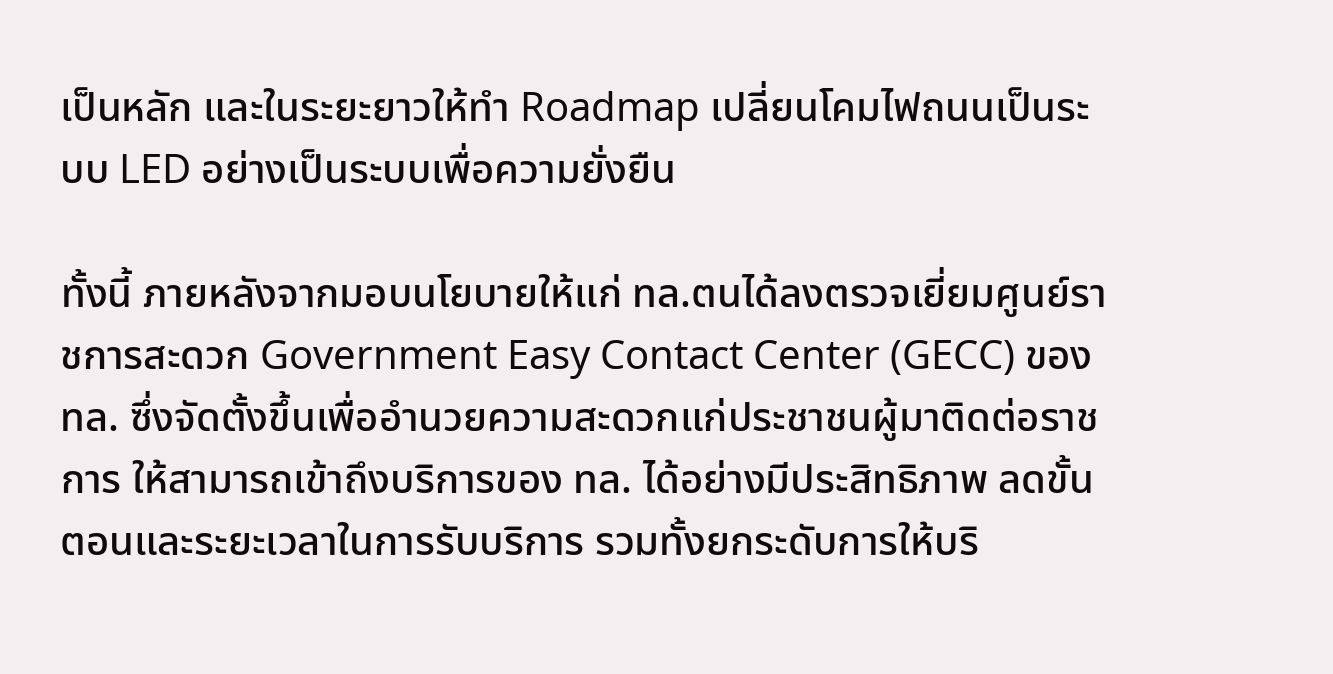เป็นหลัก และในระยะยาวให้ทำ Roadmap เปลี่ยนโคมไฟถนนเป็นระบบ LED อย่างเป็นระบบเพื่อความยั่งยืน

ทั้งนี้ ภายหลังจากมอบนโยบายให้แก่ ทล.ตนได้ลงตรวจเยี่ยมศูนย์ราชการสะดวก Government Easy Contact Center (GECC) ของ ทล. ซึ่งจัดตั้งขึ้นเพื่ออํานวยความสะดวกแก่ประชาชนผู้มาติดต่อราชการ ให้สามารถเข้าถึงบริการของ ทล. ได้อย่างมีประสิทธิภาพ ลดขั้นตอนและระยะเวลาในการรับบริการ รวมทั้งยกระดับการให้บริ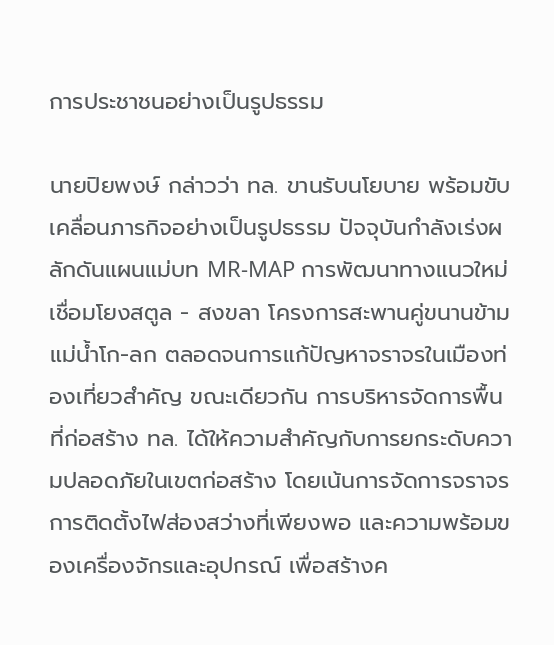การประชาชนอย่างเป็นรูปธรรม

นายปิยพงษ์ กล่าวว่า ทล. ขานรับนโยบาย พร้อมขับเคลื่อนภารกิจอย่างเป็นรูปธรรม ปัจจุบันกำลังเร่งผลักดันแผนแม่บท MR-MAP การพัฒนาทางแนวใหม่เชื่อมโยงสตูล - สงขลา โครงการสะพานคู่ขนานข้ามแม่น้ำโก-ลก ตลอดจนการแก้ปัญหาจราจรในเมืองท่องเที่ยวสำคัญ ขณะเดียวกัน การบริหารจัดการพื้นที่ก่อสร้าง ทล. ได้ให้ความสำคัญกับการยกระดับความปลอดภัยในเขตก่อสร้าง โดยเน้นการจัดการจราจร การติดตั้งไฟส่องสว่างที่เพียงพอ และความพร้อมของเครื่องจักรและอุปกรณ์ เพื่อสร้างค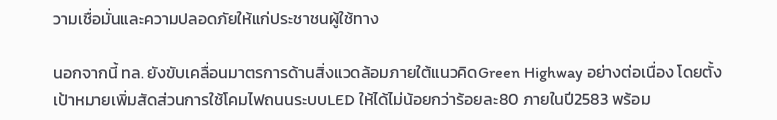วามเชื่อมั่นและความปลอดภัยให้แก่ประชาชนผู้ใช้ทาง

นอกจากนี้ ทล. ยังขับเคลื่อนมาตรการด้านสิ่งแวดล้อมภายใต้แนวคิดGreen Highway อย่างต่อเนื่อง โดยตั้งเป้าหมายเพิ่มสัดส่วนการใช้โคมไฟถนนระบบLED ให้ได้ไม่น้อยกว่าร้อยละ80 ภายในปี2583 พร้อม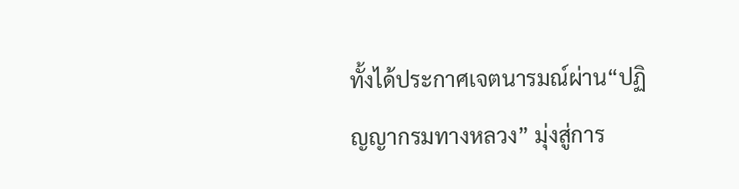ทั้งได้ประกาศเจตนารมณ์ผ่าน“ปฏิญญากรมทางหลวง” มุ่งสู่การ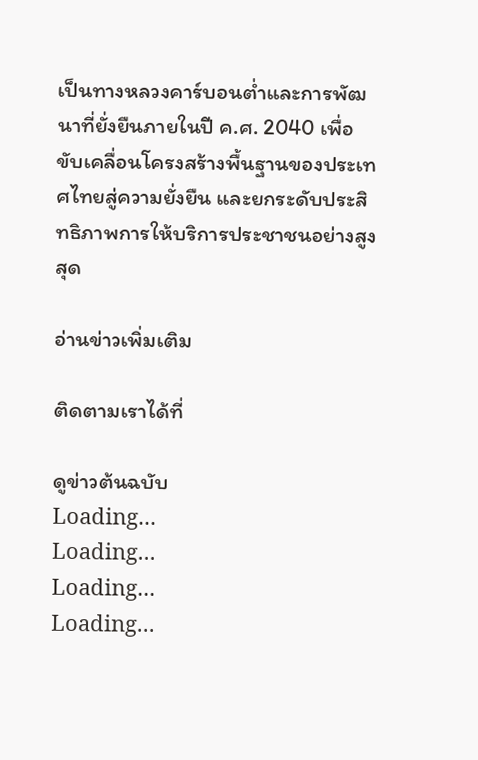เป็นทางหลวงคาร์บอนต่ำและการพัฒนาที่ยั่งยืนภายในปี ค.ศ. 2040 เพื่อขับเคลื่อนโครงสร้างพื้นฐานของประเทศไทยสู่ความยั่งยืน และยกระดับประสิทธิภาพการให้บริการประชาชนอย่างสูงสุด

อ่านข่าวเพิ่มเติม

ติดตามเราได้ที่

ดูข่าวต้นฉบับ
Loading...
Loading...
Loading...
Loading...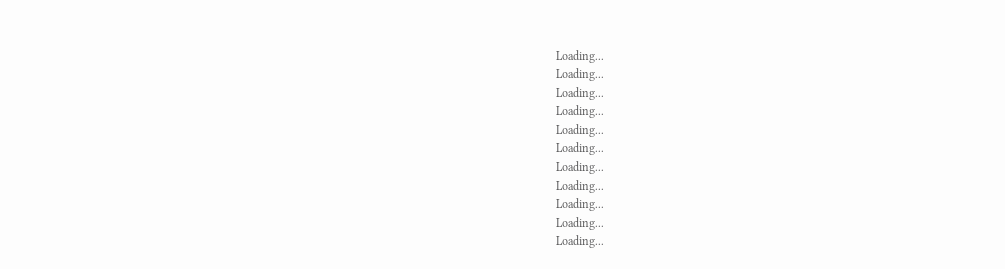Loading...
Loading...
Loading...
Loading...
Loading...
Loading...
Loading...
Loading...
Loading...
Loading...
Loading...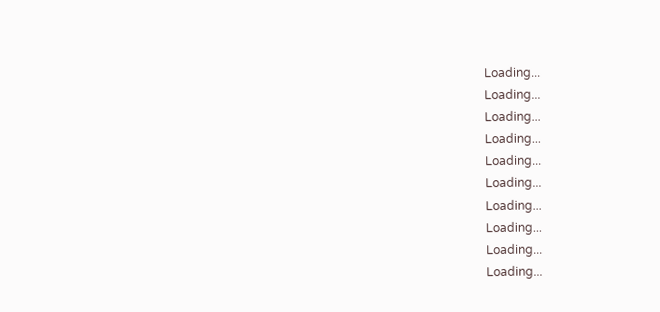Loading...
Loading...
Loading...
Loading...
Loading...
Loading...
Loading...
Loading...
Loading...
Loading...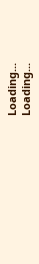Loading...
Loading...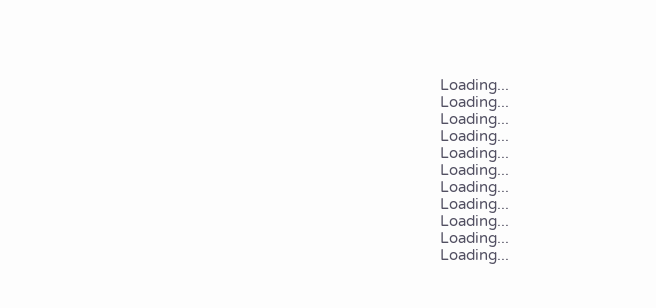Loading...
Loading...
Loading...
Loading...
Loading...
Loading...
Loading...
Loading...
Loading...
Loading...
Loading...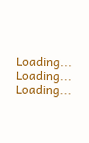Loading...
Loading...
Loading...